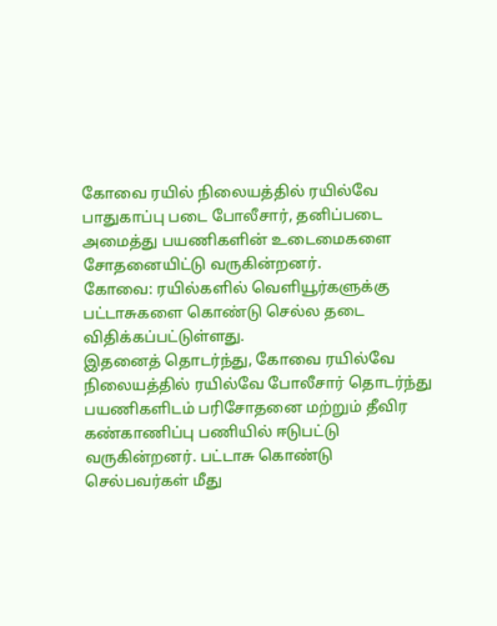கோவை ரயில் நிலையத்தில் ரயில்வே பாதுகாப்பு படை போலீசார், தனிப்படை அமைத்து பயணிகளின் உடைமைகளை சோதனையிட்டு வருகின்றனர்.
கோவை: ரயில்களில் வெளியூர்களுக்கு பட்டாசுகளை கொண்டு செல்ல தடை விதிக்கப்பட்டுள்ளது.
இதனைத் தொடர்ந்து, கோவை ரயில்வே நிலையத்தில் ரயில்வே போலீசார் தொடர்ந்து பயணிகளிடம் பரிசோதனை மற்றும் தீவிர கண்காணிப்பு பணியில் ஈடுபட்டு வருகின்றனர். பட்டாசு கொண்டு செல்பவர்கள் மீது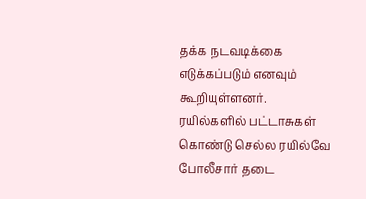தக்க நடவடிக்கை எடுக்கப்படும் எனவும் கூறியுள்ளனர்.
ரயில்களில் பட்டாசுகள் கொண்டு செல்ல ரயில்வே போலீசார் தடை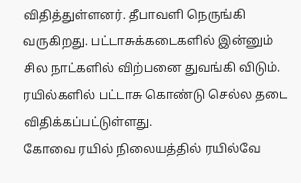விதித்துள்ளனர். தீபாவளி நெருங்கி வருகிறது. பட்டாசுக்கடைகளில் இன்னும் சில நாட்களில் விற்பனை துவங்கி விடும். ரயில்களில் பட்டாசு கொண்டு செல்ல தடை விதிக்கப்பட்டுள்ளது.
கோவை ரயில் நிலையத்தில் ரயில்வே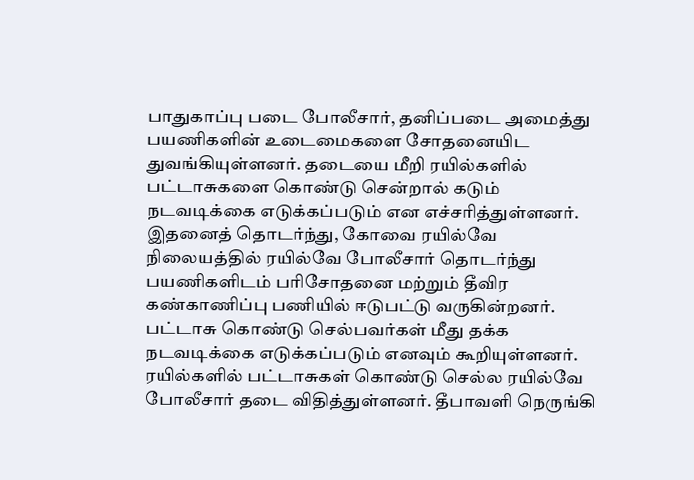பாதுகாப்பு படை போலீசார், தனிப்படை அமைத்து பயணிகளின் உடைமைகளை சோதனையிட துவங்கியுள்ளனர். தடையை மீறி ரயில்களில் பட்டாசுகளை கொண்டு சென்றால் கடும் நடவடிக்கை எடுக்கப்படும் என எச்சரித்துள்ளனர்.
இதனைத் தொடர்ந்து, கோவை ரயில்வே நிலையத்தில் ரயில்வே போலீசார் தொடர்ந்து பயணிகளிடம் பரிசோதனை மற்றும் தீவிர கண்காணிப்பு பணியில் ஈடுபட்டு வருகின்றனர். பட்டாசு கொண்டு செல்பவர்கள் மீது தக்க நடவடிக்கை எடுக்கப்படும் எனவும் கூறியுள்ளனர்.
ரயில்களில் பட்டாசுகள் கொண்டு செல்ல ரயில்வே போலீசார் தடை விதித்துள்ளனர். தீபாவளி நெருங்கி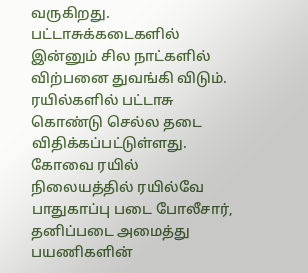வருகிறது. பட்டாசுக்கடைகளில் இன்னும் சில நாட்களில் விற்பனை துவங்கி விடும். ரயில்களில் பட்டாசு கொண்டு செல்ல தடை விதிக்கப்பட்டுள்ளது.
கோவை ரயில் நிலையத்தில் ரயில்வே பாதுகாப்பு படை போலீசார், தனிப்படை அமைத்து பயணிகளின்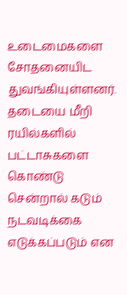உடைமைகளை சோதனையிட துவங்கியுள்ளனர். தடையை மீறி ரயில்களில் பட்டாசுகளை கொண்டு சென்றால் கடும் நடவடிக்கை எடுக்கப்படும் என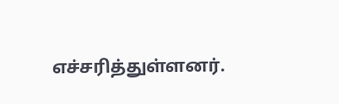எச்சரித்துள்ளனர்.